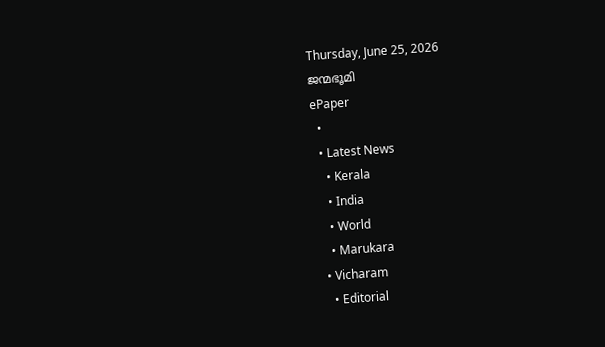Thursday, June 25, 2026
ജന്മഭൂമി
ePaper
  •
  • Latest News
    • Kerala
    • India
    • World
    • Marukara
  • Vicharam
    • Editorial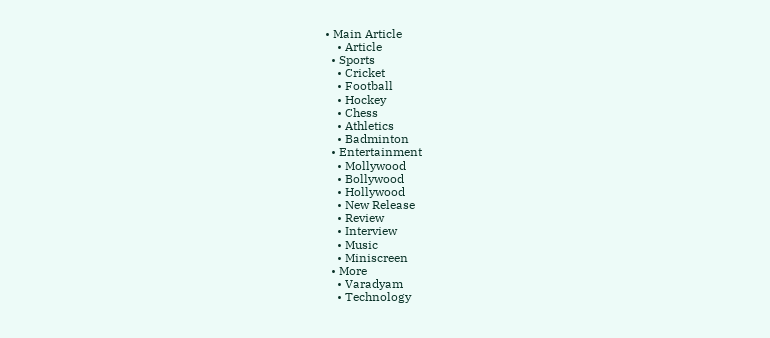• Main Article
    • Article
  • Sports
    • Cricket
    • Football
    • Hockey
    • Chess
    • Athletics
    • Badminton
  • Entertainment
    • Mollywood
    • Bollywood
    • Hollywood
    • New Release
    • Review
    • Interview
    • Music
    • Miniscreen
  • More
    • Varadyam
    • Technology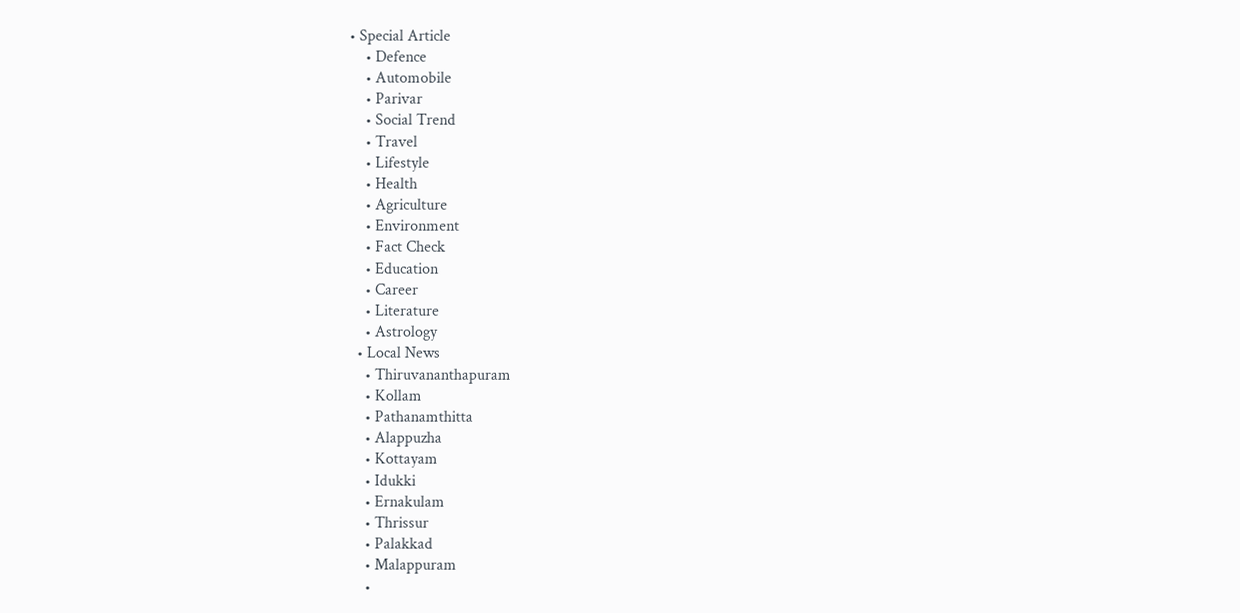• Special Article
    • Defence
    • Automobile
    • Parivar
    • Social Trend
    • Travel
    • Lifestyle
    • Health
    • Agriculture
    • Environment
    • Fact Check
    • Education
    • Career
    • Literature
    • Astrology
  • Local News
    • Thiruvananthapuram
    • Kollam
    • Pathanamthitta
    • Alappuzha
    • Kottayam
    • Idukki
    • Ernakulam
    • Thrissur
    • Palakkad
    • Malappuram
    •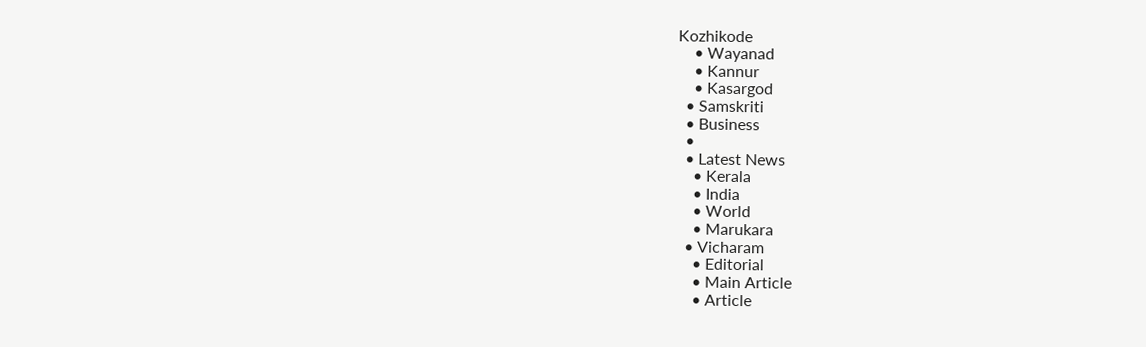Kozhikode
    • Wayanad
    • Kannur
    • Kasargod
  • Samskriti
  • Business
  •
  • Latest News
    • Kerala
    • India
    • World
    • Marukara
  • Vicharam
    • Editorial
    • Main Article
    • Article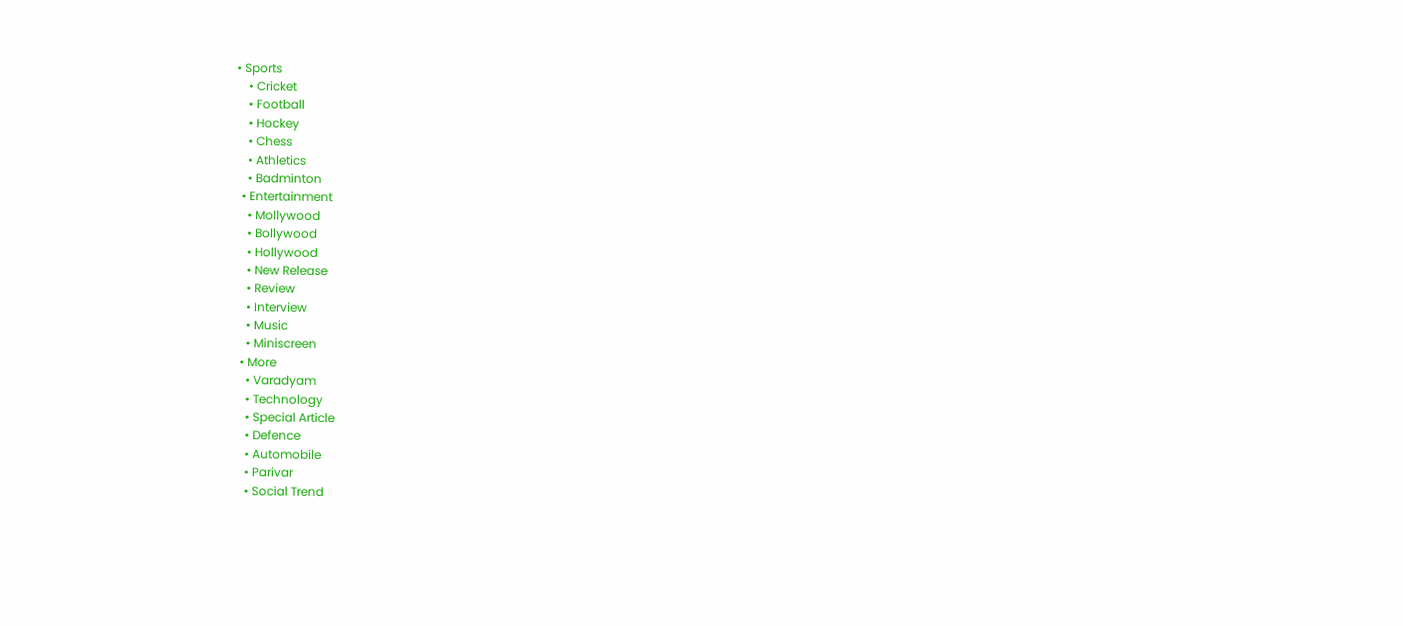• Sports
    • Cricket
    • Football
    • Hockey
    • Chess
    • Athletics
    • Badminton
  • Entertainment
    • Mollywood
    • Bollywood
    • Hollywood
    • New Release
    • Review
    • Interview
    • Music
    • Miniscreen
  • More
    • Varadyam
    • Technology
    • Special Article
    • Defence
    • Automobile
    • Parivar
    • Social Trend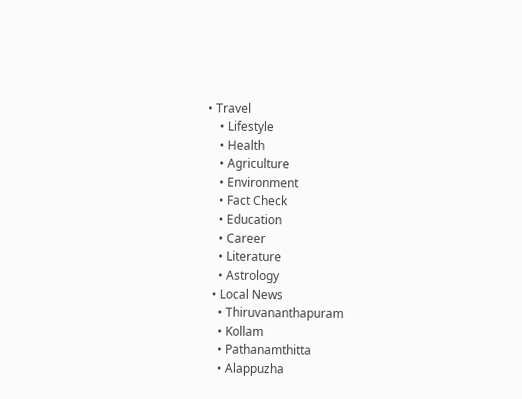• Travel
    • Lifestyle
    • Health
    • Agriculture
    • Environment
    • Fact Check
    • Education
    • Career
    • Literature
    • Astrology
  • Local News
    • Thiruvananthapuram
    • Kollam
    • Pathanamthitta
    • Alappuzha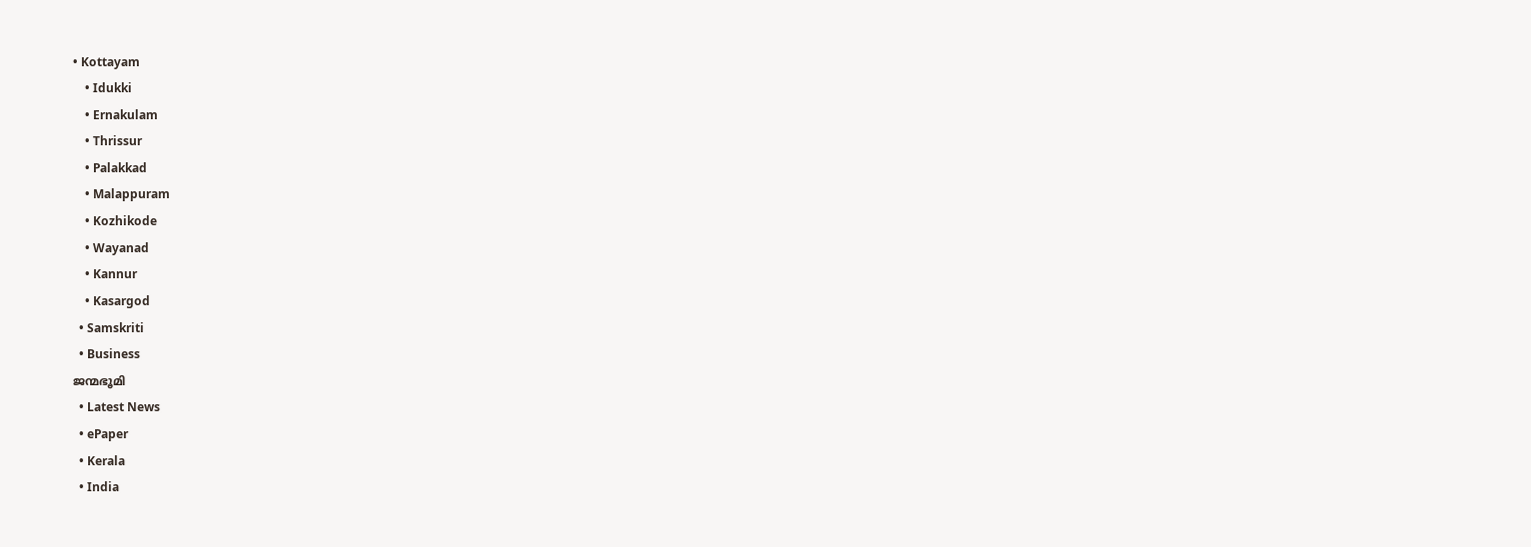• Kottayam
    • Idukki
    • Ernakulam
    • Thrissur
    • Palakkad
    • Malappuram
    • Kozhikode
    • Wayanad
    • Kannur
    • Kasargod
  • Samskriti
  • Business
ജന്മഭൂമി
  • Latest News
  • ePaper
  • Kerala
  • India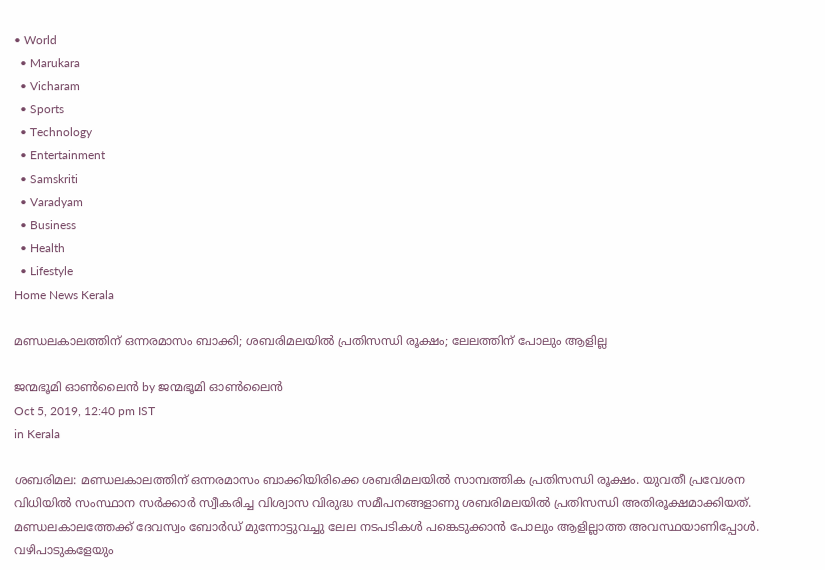• World
  • Marukara
  • Vicharam
  • Sports
  • Technology
  • Entertainment
  • Samskriti
  • Varadyam
  • Business
  • Health
  • Lifestyle
Home News Kerala

മണ്ഡലകാലത്തിന് ഒന്നരമാസം ബാക്കി; ശബരിമലയില്‍ പ്രതിസന്ധി രൂക്ഷം; ലേലത്തിന് പോലും ആളില്ല

ജന്മഭൂമി ഓണ്‍ലൈന്‍ by ജന്മഭൂമി ഓണ്‍ലൈന്‍
Oct 5, 2019, 12:40 pm IST
in Kerala

ശബരിമല: മണ്ഡലകാലത്തിന് ഒന്നരമാസം ബാക്കിയിരിക്കെ ശബരിമലയില്‍ സാമ്പത്തിക പ്രതിസന്ധി രൂക്ഷം. യുവതീ പ്രവേശന വിധിയില്‍ സംസ്ഥാന സര്‍ക്കാര്‍ സ്വീകരിച്ച വിശ്വാസ വിരുദ്ധ സമീപനങ്ങളാണു ശബരിമലയില്‍ പ്രതിസന്ധി അതിരൂക്ഷമാക്കിയത്. മണ്ഡലകാലത്തേക്ക് ദേവസ്വം ബോര്‍ഡ് മുന്നോട്ടുവച്ചു ലേല നടപടികള്‍ പങ്കെടുക്കാന്‍ പോലും ആളില്ലാത്ത അവസ്ഥയാണിപ്പോള്‍. വഴിപാടുകളേയും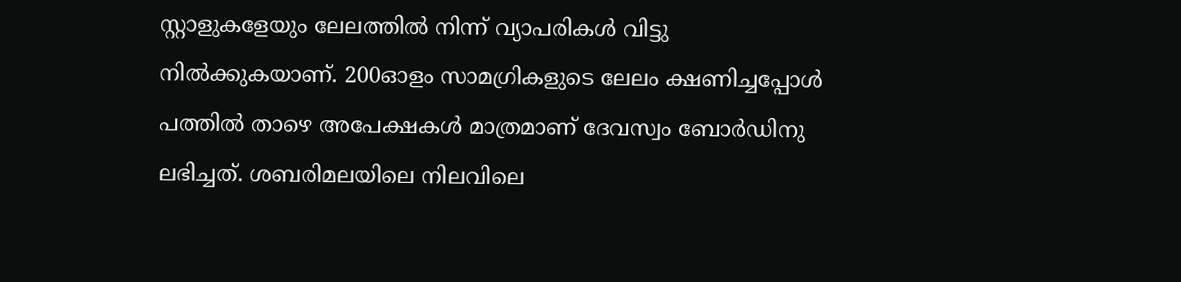സ്റ്റാളുകളേയും ലേലത്തില്‍ നിന്ന് വ്യാപരികള്‍ വിട്ടു നില്‍ക്കുകയാണ്. 200ഓളം സാമഗ്രികളുടെ ലേലം ക്ഷണിച്ചപ്പോള്‍ പത്തില്‍ താഴെ അപേക്ഷകള്‍ മാത്രമാണ് ദേവസ്വം ബോര്‍ഡിനു ലഭിച്ചത്. ശബരിമലയിലെ നിലവിലെ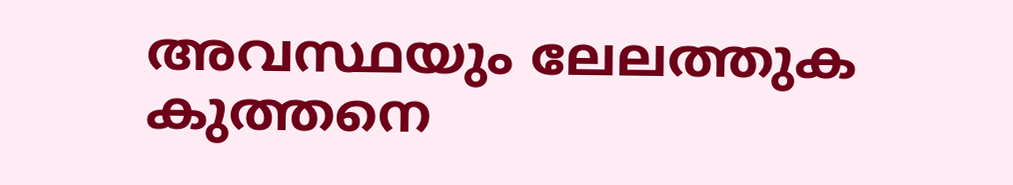അവസ്ഥയും ലേലത്തുക കുത്തനെ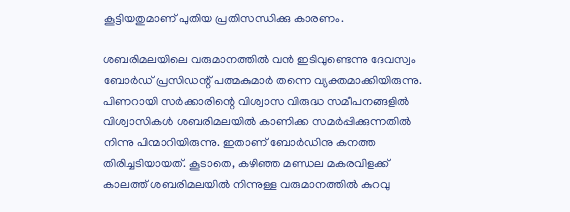കൂട്ടിയതുമാണ് പുതിയ പ്രതിസന്ധിക്കു കാരണം.

ശബരിമലയിലെ വരുമാനത്തില്‍ വന്‍ ഇടിവുണ്ടെന്നു ദേവസ്വം ബോര്‍ഡ് പ്രസിഡന്റ് പത്മകുമാര്‍ തന്നെ വ്യക്തമാക്കിയിരുന്നു. പിണറായി സര്‍ക്കാരിന്റെ വിശ്വാസ വിരുദ്ധ സമീപനങ്ങളില്‍ വിശ്വാസികള്‍ ശബരിമലയില്‍ കാണിക്ക സമര്‍പ്പിക്കുന്നതില്‍ നിന്നു പിന്മാറിയിരുന്നു. ഇതാണ് ബോര്‍ഡിനു കനത്ത തിരിച്ചടിയായത്. കൂടാതെ, കഴിഞ്ഞ മണ്ഡല മകരവിളക്ക് കാലത്ത് ശബരിമലയില്‍ നിന്നുള്ള വരുമാനത്തില്‍ കുറവു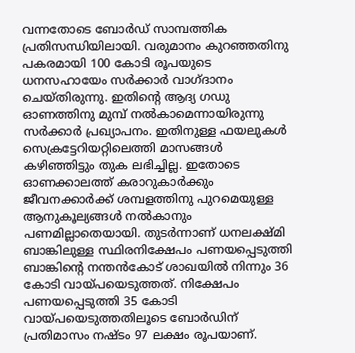വന്നതോടെ ബോര്‍ഡ് സാമ്പത്തിക പ്രതിസന്ധിയിലായി. വരുമാനം കുറഞ്ഞതിനു പകരമായി 100 കോടി രൂപയുടെ ധനസഹായേം സര്‍ക്കാര്‍ വാഗ്ദാനം ചെയ്തിരുന്നു. ഇതിന്റെ ആദ്യ ഗഡു ഓണത്തിനു മുമ്പ് നല്‍കാമെന്നായിരുന്നു സര്‍ക്കാര്‍ പ്രഖ്യാപനം. ഇതിനുള്ള ഫയലുകള്‍ സെക്രട്ടേറിയറ്റിലെത്തി മാസങ്ങള്‍ കഴിഞ്ഞിട്ടും തുക ലഭിച്ചില്ല. ഇതോടെ ഓണക്കാലത്ത് കരാറുകാര്‍ക്കും ജീവനക്കാര്‍ക്ക് ശമ്പളത്തിനു പുറമെയുള്ള ആനുകൂല്യങ്ങള്‍ നല്‍കാനും പണമില്ലാതെയായി. തുടര്‍ന്നാണ് ധനലക്ഷ്മി ബാങ്കിലുള്ള സ്ഥിരനിക്ഷേപം പണയപ്പെടുത്തി ബാങ്കിന്റെ നന്തന്‍കോട് ശാഖയില്‍ നിന്നും 36 കോടി വായ്‌പയെടുത്തത്. നിക്ഷേപം പണയപ്പെടുത്തി 35 കോടി വായ്‌പയെടുത്തതിലൂടെ ബോര്‍ഡിന് പ്രതിമാസം നഷ്ടം 97 ലക്ഷം രൂപയാണ്.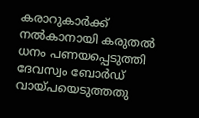കരാറുകാര്‍ക്ക് നല്‍കാനായി കരുതല്‍ ധനം പണയപ്പെടുത്തി ദേവസ്വം ബോര്‍ഡ് വായ്‌പയെടുത്തതു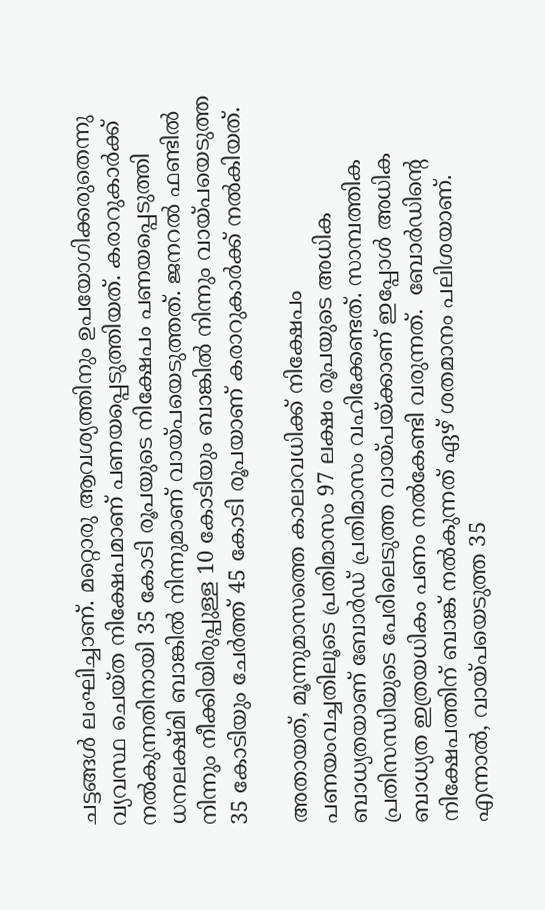ചട്ടങ്ങള്‍ ലംഘിച്ചാണ്. മറ്റൊരു ആവശ്യത്തിനും ഉപയോഗിക്കരുതെന്നു വ്യവസ്ഥ ചെയ്ത നിക്ഷേപമാണ് പണയപ്പെടുത്തിയത്. കരാറുകാര്‍ക്ക് നല്‍കുന്നതിനായി 35 കോടി രൂപയുടെ നിക്ഷേപം പണയപ്പെടുത്തി ധനലക്ഷ്മി ബാങ്കില്‍ നിന്നുമാണ് വായ്‌പയെടുത്തത്. ജനറല്‍ ഫണ്ടില്‍ നിന്നും നീക്കിയിരുപ്പുള്ള 10 കോടിയും ബാങ്കില്‍ നിന്നും വായ്പയെടുത്ത 35 കോടിയും ചേര്‍ത്ത് 45 കോടി രൂപയാണ് കരാറുകാര്‍ക്ക് നല്‍കിയത്.

അതായത്, മൂന്നുമാസത്തെ കാലാവധിക്ക് നിക്ഷേപം പണയംവച്ചതിലൂടെ പ്രതിമാസം 97 ലക്ഷം രൂപയുടെ അധിക ബാധ്യതയാണ് ബോര്‍ഡ് പ്രതിമാസം വഹിക്കേണ്ടത്. സാമ്പത്തിക പ്രതിസന്ധിയുടെ പേരിലെടുത്ത വായ്‌പയ്‌ക്കാണ് ഇപ്പോള്‍ അധിക ബാധ്യത ഇത്രയധികം പണം നല്‍കേണ്ടി വരുന്നത്.  ബോര്‍ഡിന്റെ നിക്ഷേപത്തിന് ബാങ്ക് നല്‍കുന്നത് ഏഴ് ശതമാനം പലിശയാണ്. എന്നാല്‍, വായ്‌പയെടുത്ത 35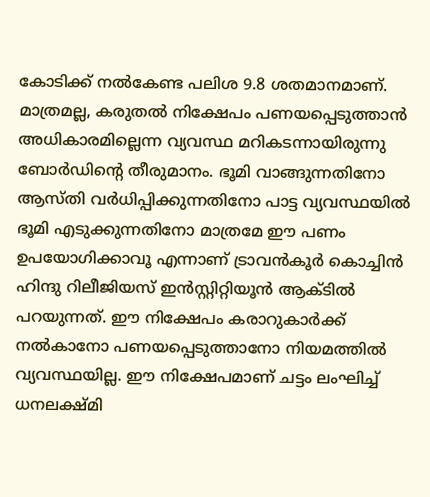കോടിക്ക് നല്‍കേണ്ട പലിശ 9.8 ശതമാനമാണ്. മാത്രമല്ല, കരുതല്‍ നിക്ഷേപം പണയപ്പെടുത്താന്‍ അധികാരമില്ലെന്ന വ്യവസ്ഥ മറികടന്നായിരുന്നു ബോര്‍ഡിന്റെ തീരുമാനം. ഭൂമി വാങ്ങുന്നതിനോ ആസ്തി വര്‍ധിപ്പിക്കുന്നതിനോ പാട്ട വ്യവസ്ഥയില്‍ ഭൂമി എടുക്കുന്നതിനോ മാത്രമേ ഈ പണം ഉപയോഗിക്കാവൂ എന്നാണ് ട്രാവന്‍കൂര്‍ കൊച്ചിന്‍ ഹിന്ദു റിലീജിയസ് ഇന്‍സ്റ്റിറ്റിയൂന്‍ ആക്ടില്‍ പറയുന്നത്. ഈ നിക്ഷേപം കരാറുകാര്‍ക്ക് നല്‍കാനോ പണയപ്പെടുത്താനോ നിയമത്തില്‍ വ്യവസ്ഥയില്ല. ഈ നിക്ഷേപമാണ് ചട്ടം ലംഘിച്ച് ധനലക്ഷ്മി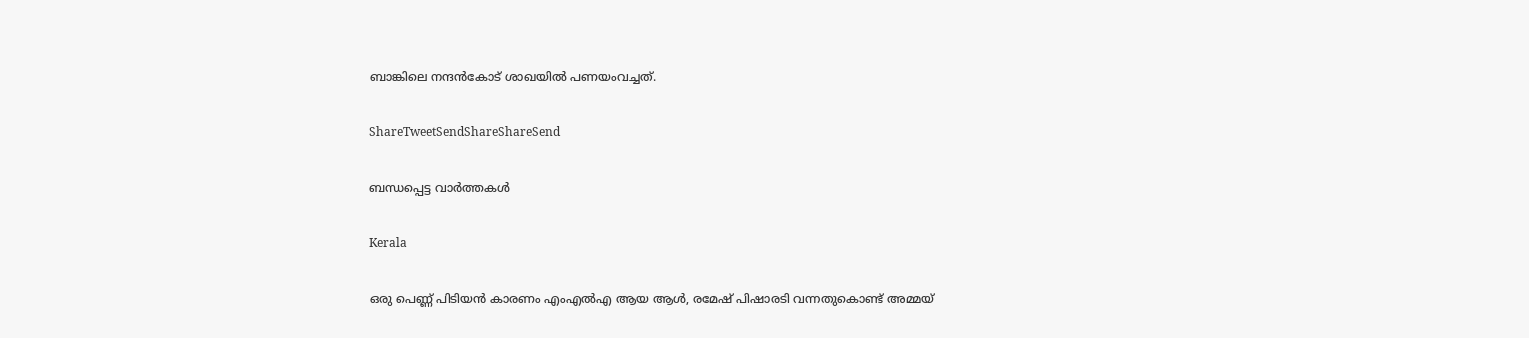ബാങ്കിലെ നന്ദന്‍കോട് ശാഖയില്‍ പണയംവച്ചത്.

ShareTweetSendShareShareSend

ബന്ധപ്പെട്ട വാര്‍ത്തകള്‍

Kerala

ഒരു പെണ്ണ് പിടിയന്‍ കാരണം എംഎല്‍എ ആയ ആള്‍, രമേഷ് പിഷാരടി വന്നതുകൊണ്ട് അമ്മയ്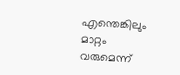എന്തെങ്കിലും മാറ്റം വരുമെന്ന്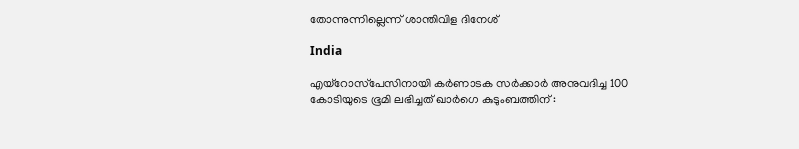തോന്നുന്നില്ലെന്ന് ശാന്തിവിള ദിനേശ്

India

എയ്‌റോസ്‌പേസിനായി കർണാടക സർക്കാർ അനുവദിച്ച 100 കോടിയുടെ ഭൂമി ലഭിച്ചത് ഖാർഗെ കുടുംബത്തിന് :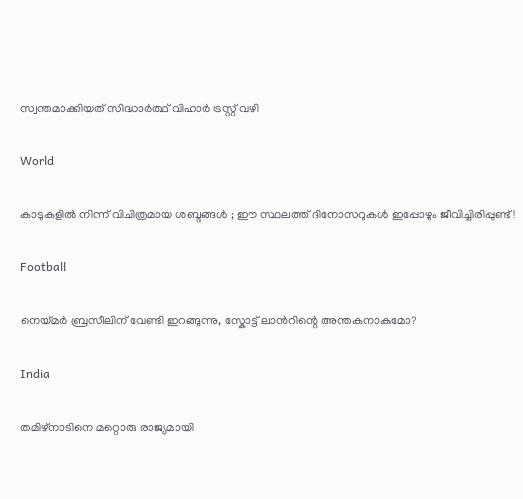സ്വന്തമാക്കിയത് സിദ്ധാർത്ഥ് വിഹാർ ട്രസ്റ്റ് വഴി

World

കാടുകളിൽ നിന്ന് വിചിത്രമായ ശബ്ദങ്ങൾ ; ഈ സ്ഥലത്ത് ദിനോസറുകൾ ഇപ്പോഴും ജീവിച്ചിരിപ്പുണ്ട്!

Football

നെയ്‌മര്‍ ബ്രസീലിന് വേണ്ടി ഇറങ്ങുന്നു, സ്കോട്ട് ലാന്‍റിന്റെ അന്തകനാകുമോ?

India

തമിഴ്നാടിനെ മറ്റൊരു രാജ്യമായി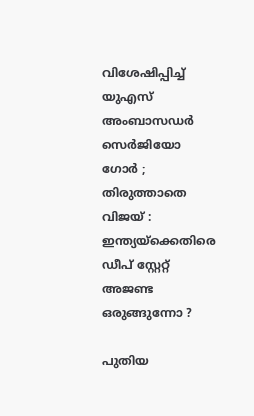വിശേഷിപ്പിച്ച് യുഎസ് അംബാസഡർ സെർജിയോ ഗോർ ; തിരുത്താതെ വിജയ് : ഇന്ത്യയ്‌ക്കെതിരെ ഡീപ് സ്റ്റേറ്റ് അജണ്ട ഒരുങ്ങുന്നോ ?

പുതിയ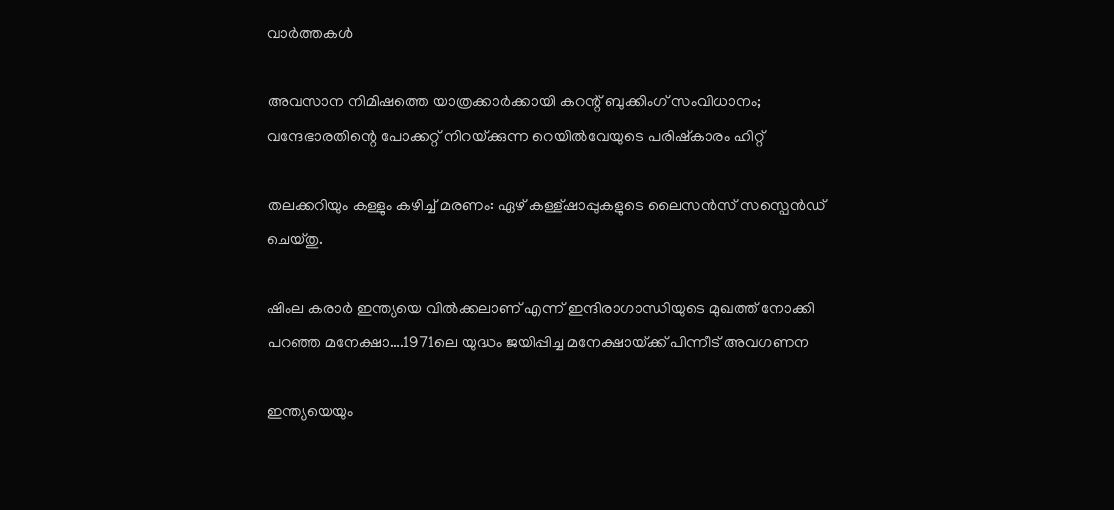വാര്‍ത്തകള്‍

അവസാന നിമിഷത്തെ യാത്രക്കാർക്കായി കറന്റ് ബുക്കിംഗ് സംവിധാനം; വന്ദേഭാരതിന്റെ പോക്കറ്റ് നിറയ്‌ക്കുന്ന റെയില്‍വേയുടെ പരിഷ്കാരം ഹിറ്റ്

തലക്കറിയും കള്ളും കഴിച്ച് മരണം: ഏഴ് കള്ള്ഷാപ്പുകളുടെ ലൈസന്‍സ് സസ്പെന്‍ഡ് ചെയ്തു.

ഷിംല കരാര്‍ ഇന്ത്യയെ വില്‍ക്കലാണ് എന്ന് ഇന്ദിരാഗാന്ധിയുടെ മുഖത്ത് നോക്കി പറഞ്ഞ മനേക്ഷാ….1971ലെ യുദ്ധം ജയിപ്പിച്ച മനേക്ഷായ്‌ക്ക് പിന്നീട് അവഗണന

ഇന്ത്യയെയും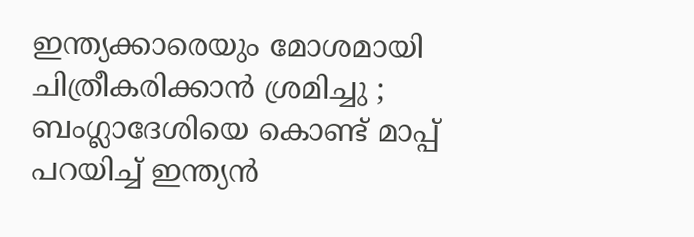ഇന്ത്യക്കാരെയും മോശമായി ചിത്രീകരിക്കാൻ ശ്രമിച്ചു ; ബംഗ്ലാദേശിയെ കൊണ്ട് മാപ്പ് പറയിച്ച് ഇന്ത്യൻ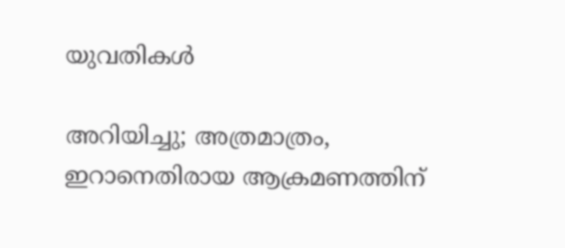യുവതികൾ

അറിയിച്ചു; അത്രമാത്രം, ഇറാനെതിരായ ആക്രമണത്തിന്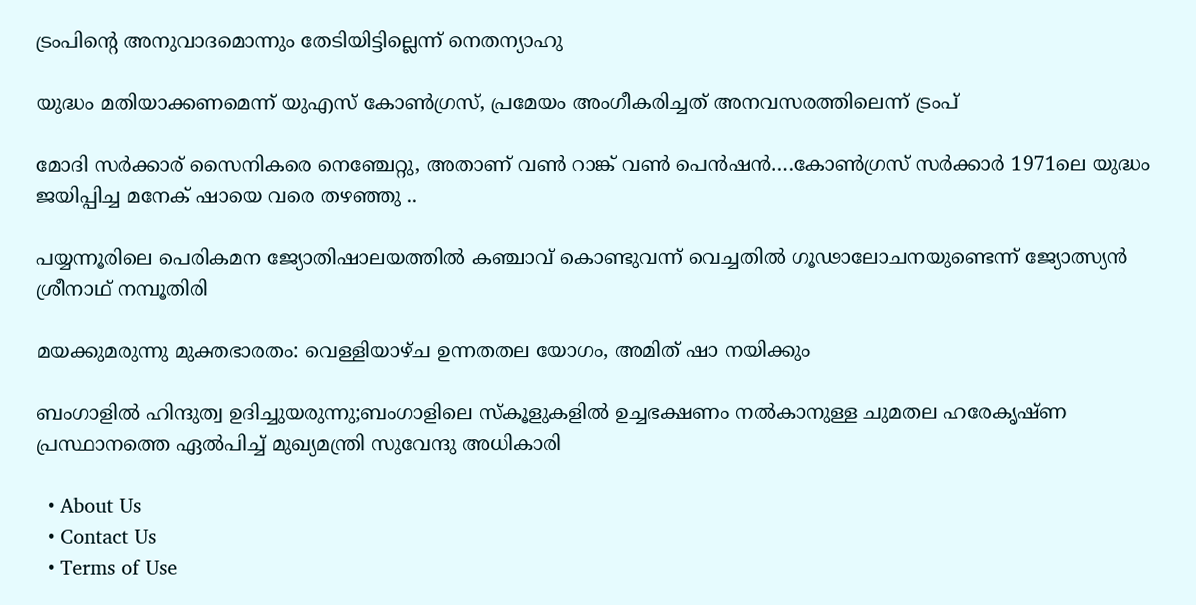ട്രംപിന്റെ അനുവാദമൊന്നും തേടിയിട്ടില്ലെന്ന് നെതന്യാഹു

യുദ്ധം മതിയാക്കണമെന്ന് യുഎസ് കോണ്‍ഗ്രസ്, പ്രമേയം അംഗീകരിച്ചത് അനവസരത്തിലെന്ന് ട്രംപ്

മോദി സര്‍ക്കാര‍് സൈനികരെ നെഞ്ചേറ്റു, അതാണ് വണ്‍ റാങ്ക് വണ്‍ പെന്‍ഷന്‍….കോണ്‍ഗ്രസ് സര്‍ക്കാര്‍ 1971ലെ യുദ്ധം ജയിപ്പിച്ച മനേക് ഷായെ വരെ തഴഞ്ഞു ..

പയ്യന്നൂരിലെ പെരികമന ജ്യോതിഷാലയത്തില്‍ കഞ്ചാവ് കൊണ്ടുവന്ന് വെച്ചതില്‍ ഗൂഢാലോചനയുണ്ടെന്ന് ജ്യോത്സ്യന്‍ ശ്രീനാഥ് നമ്പൂതിരി

മയക്കുമരുന്നു മുക്തഭാരതം: വെള്ളിയാഴ്ച ഉന്നതതല യോഗം, അമിത് ഷാ നയിക്കും

ബംഗാളില്‍ ഹിന്ദുത്വ ഉദിച്ചുയരുന്നു;ബംഗാളിലെ സ്കൂളുകളില്‍ ഉച്ചഭക്ഷണം നല്‍കാനുള്ള ചുമതല ഹരേകൃഷ്ണ പ്രസ്ഥാനത്തെ ഏല്‍പിച്ച് മുഖ്യമന്ത്രി സുവേന്ദു അധികാരി

  • About Us
  • Contact Us
  • Terms of Use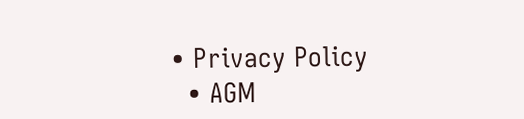• Privacy Policy
  • AGM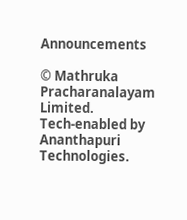Announcements

© Mathruka Pracharanalayam Limited.
Tech-enabled by Ananthapuri Technologies.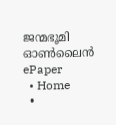ജന്മഭൂമി ഓണ്‍ലൈന്‍
ePaper
  • Home
  •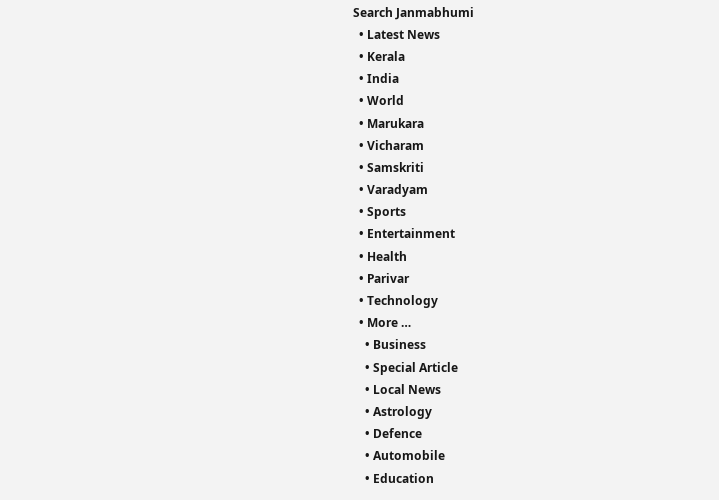Search Janmabhumi
  • Latest News
  • Kerala
  • India
  • World
  • Marukara
  • Vicharam
  • Samskriti
  • Varadyam
  • Sports
  • Entertainment
  • Health
  • Parivar
  • Technology
  • More …
    • Business
    • Special Article
    • Local News
    • Astrology
    • Defence
    • Automobile
    • Education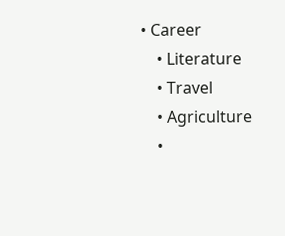• Career
    • Literature
    • Travel
    • Agriculture
    •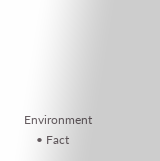Environment
    • Fact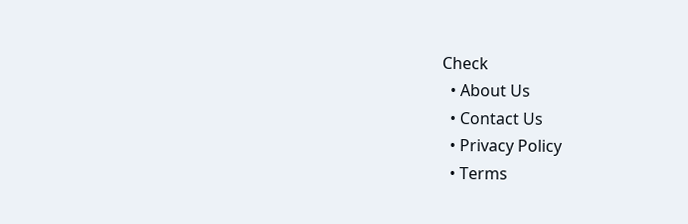Check
  • About Us
  • Contact Us
  • Privacy Policy
  • Terms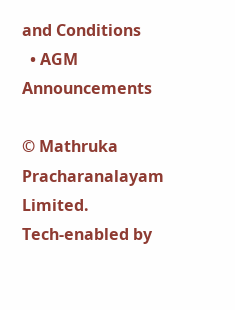and Conditions
  • AGM Announcements

© Mathruka Pracharanalayam Limited.
Tech-enabled by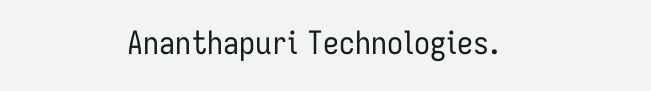Ananthapuri Technologies.